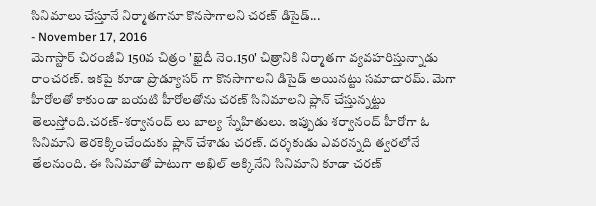సినిమాలు చేస్తూనే నిర్మాతగానూ కొనసాగాలని చరణ్ డిసైడ్...
- November 17, 2016
మెగాస్టార్ చిరంజీవి 150వ చిత్రం 'ఖైదీ నెం.150' చిత్రానికి నిర్మాతగా వ్యవహరిస్తున్నాడు రాంచరణ్. ఇకపై కూడా ప్రొడ్యూసర్ గా కొనసాగాలని డిసైడ్ అయినట్టు సమాచారమ్. మెగా హీరోలతో కాకుండా బయటి హీరోలతోను చరణ్ సినిమాలని ప్లాన్ చేస్తున్నట్టు తెలుస్తోంది.చరణ్-శర్వానంద్ లు బాల్య స్నేహితులు. ఇప్పుడు శర్వానంద్ హీరోగా ఓ సినిమాని తెరకెక్కించేందుకు ప్లాన్ చేశాడు చరణ్. దర్శకుడు ఎవరన్నది త్వరలోనే తేలనుంది. ఈ సినిమాతో పాటుగా అఖిల్ అక్కినేని సినిమాని కూడా చరణ్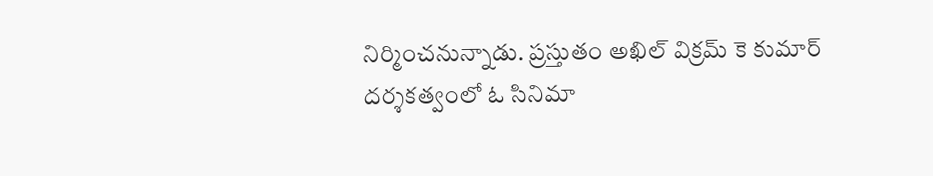నిర్మించనున్నాడు. ప్రస్తుతం అఖిల్ విక్రమ్ కె కుమార్ దర్శకత్వంలో ఓ సినిమా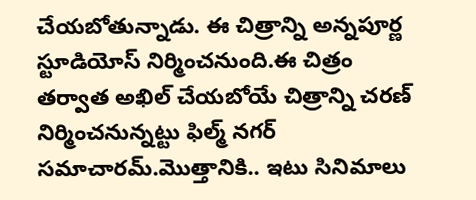చేయబోతున్నాడు. ఈ చిత్రాన్ని అన్నపూర్ణ స్టూడియోస్ నిర్మించనుంది.ఈ చిత్రం తర్వాత అఖిల్ చేయబోయే చిత్రాన్ని చరణ్ నిర్మించనున్నట్టు ఫిల్మ్ నగర్ సమాచారమ్.మొత్తానికి.. ఇటు సినిమాలు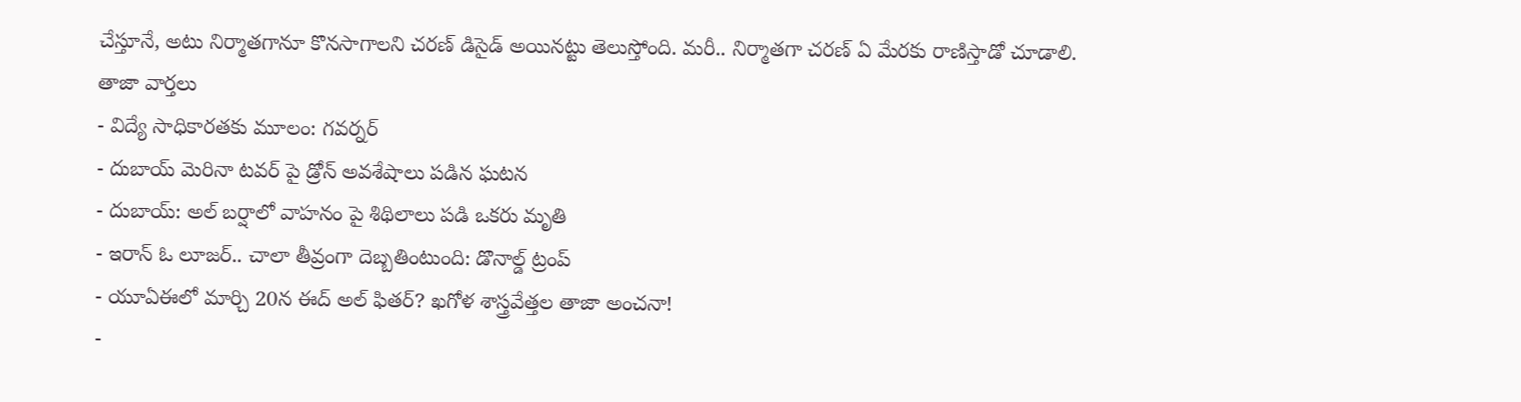చేస్తూనే, అటు నిర్మాతగానూ కొనసాగాలని చరణ్ డిసైడ్ అయినట్టు తెలుస్తోంది. మరీ.. నిర్మాతగా చరణ్ ఏ మేరకు రాణిస్తాడో చూడాలి.
తాజా వార్తలు
- విద్యే సాధికారతకు మూలం: గవర్నర్
- దుబాయ్ మెరినా టవర్ పై డ్రోన్ అవశేషాలు పడిన ఘటన
- దుబాయ్: అల్ బర్షాలో వాహనం పై శిథిలాలు పడి ఒకరు మృతి
- ఇరాన్ ఓ లూజర్.. చాలా తీవ్రంగా దెబ్బతింటుంది: డొనాల్డ్ ట్రంప్
- యూఏఈలో మార్చి 20న ఈద్ అల్ ఫితర్? ఖగోళ శాస్త్రవేత్తల తాజా అంచనా!
-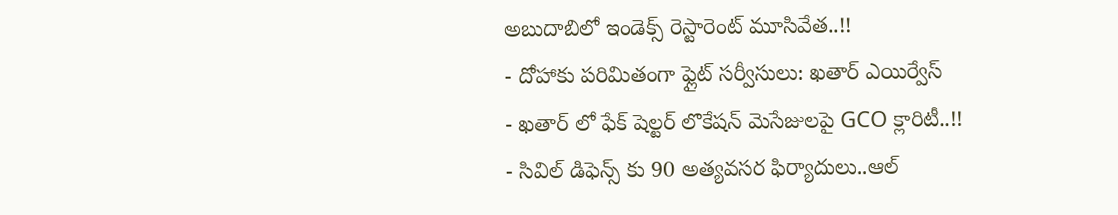అబుదాబిలో ఇండెక్స్ రెస్టారెంట్ మూసివేత..!!
- దోహాకు పరిమితంగా ఫ్లైట్ సర్వీసులు: ఖతార్ ఎయిర్వేస్
- ఖతార్ లో ఫేక్ షెల్టర్ లొకేషన్ మెసేజులపై GCO క్లారిటీ..!!
- సివిల్ డిఫెన్స్ కు 90 అత్యవసర ఫిర్యాదులు..ఆల్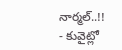నార్మల్..!!
- కువైట్లో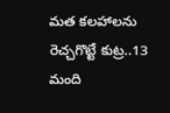మత కలహాలను రెచ్చగొట్టే కుట్ర..13 మంది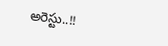అరెస్టు..!!